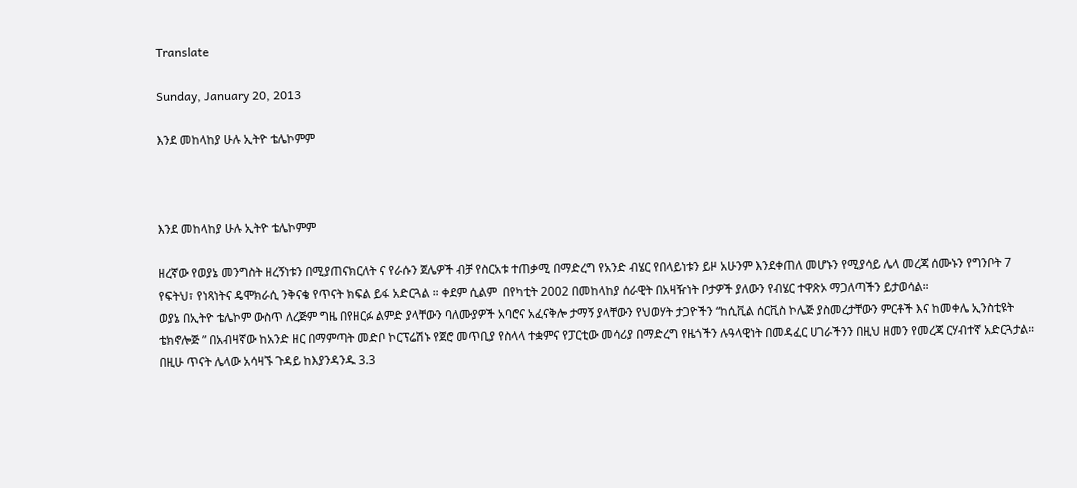Translate

Sunday, January 20, 2013

እንደ መከላከያ ሁሉ ኢትዮ ቴሌኮምም



እንደ መከላከያ ሁሉ ኢትዮ ቴሌኮምም

ዘረኛው የወያኔ መንግስት ዘረኝነቱን በሚያጠናክርለት ና የራሱን ጀሌዎች ብቻ የስርአቱ ተጠቃሚ በማድረግ የአንድ ብሄር የበላይነቱን ይዞ አሁንም እንደቀጠለ መሆኑን የሚያሳይ ሌላ መረጃ ሰሙኑን የግንቦት 7 የፍትህ፣ የነጻነትና ዴሞክራሲ ንቅናቄ የጥናት ክፍል ይፋ አድርጓል ። ቀደም ሲልም  በየካቲት 2002 በመከላከያ ሰራዊት በአዛዥነት ቦታዎች ያለውን የብሄር ተዋጽኦ ማጋለጣችን ይታወሳል።
ወያኔ በኢትዮ ቴሌኮም ውስጥ ለረጅም ግዜ በየዘርፉ ልምድ ያላቸውን ባለሙያዎች አባሮና አፈናቅሎ ታማኝ ያላቸውን የህወሃት ታጋዮችን “ከሲቪል ሰርቪስ ኮሌጅ ያስመረታቸውን ምርቶች እና ከመቀሌ ኢንስቲዩት ቴክኖሎጅ ” በአብዛኛው ከአንድ ዘር በማምጣት መድቦ ኮርፕሬሽኑ የጀሮ መጥቢያ የስላላ ተቋምና የፓርቲው መሳሪያ በማድረግ የዜጎችን ሉዓላዊነት በመዳፈር ሀገራችንን በዚህ ዘመን የመረጃ ርሃብተኛ አድርጓታል።
በዚሁ ጥናት ሌላው አሳዛኙ ጉዳይ ከእያንዳንዱ 3.3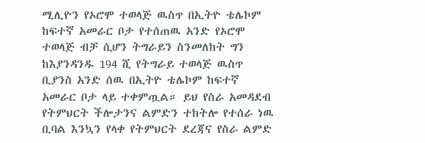ሚሊዮን የኦሮሞ ተወላጅ ዉስጥ በኢትዮ ቴሌኮም ከፍተኛ አመራር ቦታ የተሰጠዉ አንድ የኦሮሞ ተወላጅ ብቻ ሲሆን ትግራይን ስንመለከት ግን ከእያንዳንዱ 194 ሺ የትግራይ ተወላጅ ዉስጥ ቢያንስ አንድ ሰዉ በኢትዮ ቴሌኮም ከፍተኛ አመራር ቦታ ላይ ተቀምጧል። ይህ የስራ አመዳደብ የትምህርት ችሎታንና ልምድን ተከትሎ የተሰራ ነዉ ቢባል እንኳን የላቀ የትምህርት ደረጃና የስራ ልምድ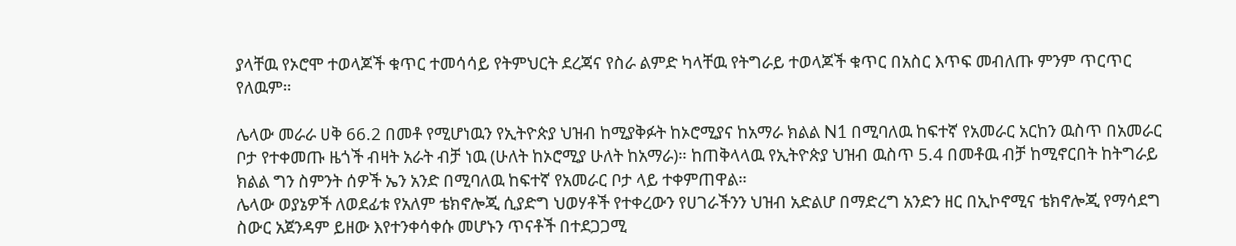ያላቸዉ የኦሮሞ ተወላጆች ቁጥር ተመሳሳይ የትምህርት ደረጃና የስራ ልምድ ካላቸዉ የትግራይ ተወላጆች ቁጥር በአስር እጥፍ መብለጡ ምንም ጥርጥር የለዉም።

ሌላው መራራ ሀቅ 66.2 በመቶ የሚሆነዉን የኢትዮጵያ ህዝብ ከሚያቅፉት ከኦሮሚያና ከአማራ ክልል N1 በሚባለዉ ከፍተኛ የአመራር አርከን ዉስጥ በአመራር ቦታ የተቀመጡ ዜጎች ብዛት አራት ብቻ ነዉ (ሁለት ከኦሮሚያ ሁለት ከአማራ)። ከጠቅላላዉ የኢትዮጵያ ህዝብ ዉስጥ 5.4 በመቶዉ ብቻ ከሚኖርበት ከትግራይ ክልል ግን ስምንት ሰዎች ኤን አንድ በሚባለዉ ከፍተኛ የአመራር ቦታ ላይ ተቀምጠዋል።
ሌላው ወያኔዎች ለወደፊቱ የአለም ቴክኖሎጂ ሲያድግ ህወሃቶች የተቀረውን የሀገራችንን ህዝብ አድልሆ በማድረግ አንድን ዘር በኢኮኖሚና ቴክኖሎጂ የማሳደግ ስውር አጀንዳም ይዘው እየተንቀሳቀሱ መሆኑን ጥናቶች በተደጋጋሚ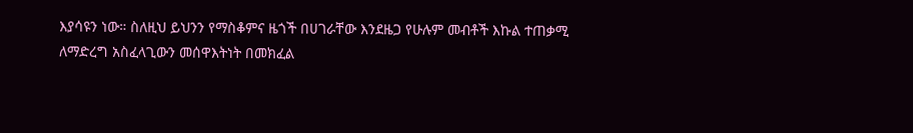እያሳዩን ነው። ስለዚህ ይህንን የማስቆምና ዜጎች በሀገራቸው እንደዜጋ የሁሉም መብቶች እኩል ተጠቃሚ ለማድረግ አስፈላጊውን መሰዋእትነት በመክፈል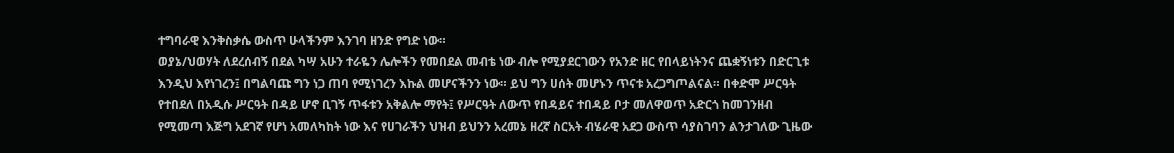ተግባራዊ እንቅስቃሴ ውስጥ ሁላችንም እንገባ ዘንድ የግድ ነው።
ወያኔ/ህወሃት ለደረሰብኝ በደል ካሣ አሁን ተራዬን ሌሎችን የመበደል መብቴ ነው ብሎ የሚያደርገውን የአንድ ዘር የበላይነትንና ጨቋኝነቱን በድርጊቱ እንዲህ እየነገረን፤ በግልባጩ ግን ነጋ ጠባ የሚነገረን እኩል መሆናችንን ነው። ይህ ግን ሀሰት መሆኑን ጥናቱ አረጋግጦልናል። በቀድሞ ሥርዓት የተበደለ በአዲሱ ሥርዓት በዳይ ሆኖ ቢገኝ ጥፋቱን አቅልሎ ማየት፤ የሥርዓት ለውጥ የበዳይና ተበዳይ ቦታ መለዋወጥ አድርጎ ከመገንዘብ የሚመጣ እጅግ አደገኛ የሆነ አመለካከት ነው እና የሀገራችን ህዝብ ይህንን አረመኔ ዘረኛ ስርአት ብሄራዊ አደጋ ውስጥ ሳያስገባን ልንታገለው ጊዜው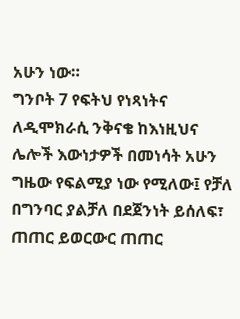አሁን ነው።
ግንቦት 7 የፍትህ የነጻነትና ለዲሞክራሲ ንቅናቄ ከእነዚህና ሌሎች እውነታዎች በመነሳት አሁን ግዜው የፍልሚያ ነው የሚለው፤ የቻለ በግንባር ያልቻለ በደጀንነት ይሰለፍ፣ ጠጠር ይወርውር ጠጠር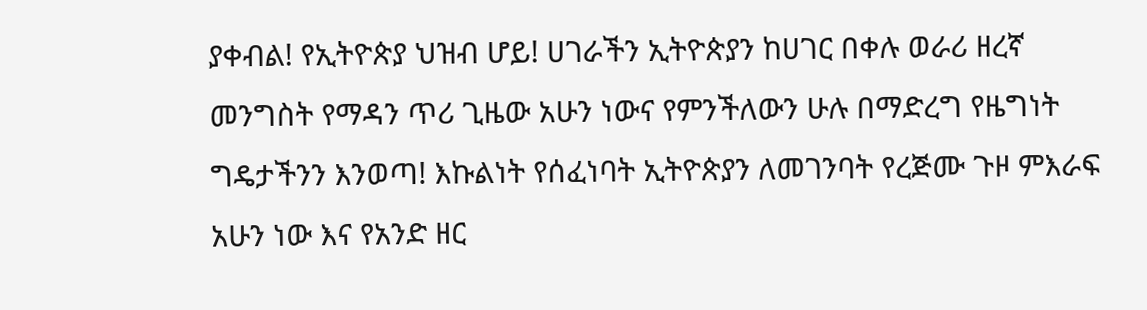ያቀብል! የኢትዮጵያ ህዝብ ሆይ! ሀገራችን ኢትዮጵያን ከሀገር በቀሉ ወራሪ ዘረኛ መንግስት የማዳን ጥሪ ጊዜው አሁን ነውና የምንችለውን ሁሉ በማድረግ የዜግነት ግዴታችንን እንወጣ! እኩልነት የሰፈነባት ኢትዮጵያን ለመገንባት የረጅሙ ጉዞ ምእራፍ አሁን ነው እና የአንድ ዘር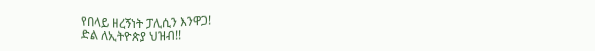የበላይ ዘረኝነት ፓሊሲን እንዋጋ!
ድል ለኢትዮጵያ ህዝብ!!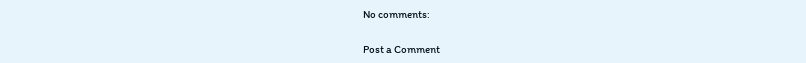No comments:

Post a Comment